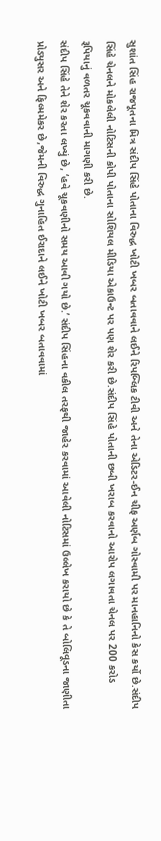સુશાંત સિંહ રાજપૂતના મિત્ર સંદીપ સિંહે પોતાના વિરુદ્ધ ખોટી ખબર બતાવવાને લઈને રિપબ્લિક ટીવી અને તેના એડિટર-ઈન ચીફ અર્ણબ ગોસ્વામી પર માનહાનિનો કેસ કર્યો છે.સંદીપ સિંહે ચેનલને મોકલેલી નોટિસની કોપી પોતાના સોશિયલ મીડિયા એકાઉન્ટ પર પણ શેર કરી છે.સંદીપ સિંહે પોતાની છબી ખરાબ કરવાનો આરોપ લગાવતા ચેનલ પર 200 કરોડ રૂપિયાનું વળતર ચૂકવવાની માગણી કરી છે.
સંદીપ સિંહે તેને શેર કરતા લખ્યું છે, ‘હવે ચૂકવણીનો સમય આવી ગયો છે.’ સંદીપ સિંહના વકીલ તરફથી જાહેર કરવામાં આવેલી નોટિસમાં ઉલ્લેખ કરાયો છે કે તે બોલિવૂડના જાણીતા પ્રોડ્યુસર અને ફિલ્મમેકર છે,જેમની વિરુદ્ધ ગુનાહિત ઈરાદાને લઈને ખોટી ખબર બતાવવામાં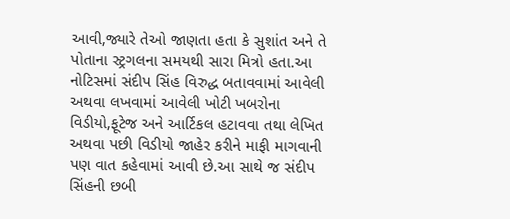આવી,જ્યારે તેઓ જાણતા હતા કે સુશાંત અને તે પોતાના સ્ટ્રગલના સમયથી સારા મિત્રો હતા.આ નોટિસમાં સંદીપ સિંહ વિરુદ્ધ બતાવવામાં આવેલી અથવા લખવામાં આવેલી ખોટી ખબરોના વિડીયો,ફૂટેજ અને આર્ટિકલ હટાવવા તથા લેખિત અથવા પછી વિડીયો જાહેર કરીને માફી માગવાની પણ વાત કહેવામાં આવી છે.આ સાથે જ સંદીપ સિંહની છબી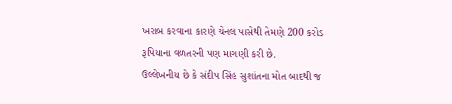ખરાબ કરવાના કારણે ચેનલ પાસેથી તેમણે 200 કરોડ રૂપિયાના વળતરની પણ માગણી કરી છે.
ઉલ્લેખનીય છે કે સંદીપ સિંહ સુશાંતના મોત બાદથી જ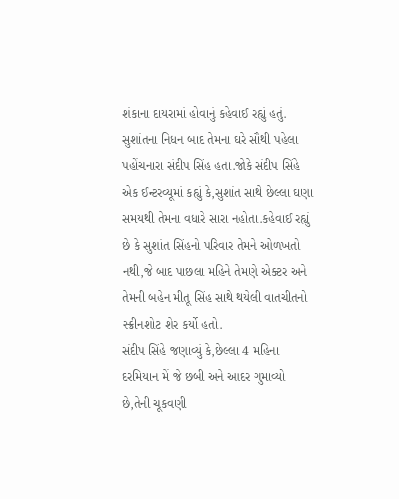શંકાના દાયરામાં હોવાનું કહેવાઈ રહ્યું હતું. સુશાંતના નિધન બાદ તેમના ઘરે સૌથી પહેલા પહોંચનારા સંદીપ સિંહ હતા.જોકે સંદીપ સિંહે એક ઈન્ટરવ્યૂમાં કહ્યું કે,સુશાંત સાથે છેલ્લા ઘણા સમયથી તેમના વધારે સારા નહોતા.કહેવાઈ રહ્યું છે કે સુશાંત સિંહનો પરિવાર તેમને ઓળખતો નથી,જે બાદ પાછલા મહિને તેમણે એક્ટર અને તેમની બહેન મીતૂ સિંહ સાથે થયેલી વાતચીતનો સ્ક્રીનશોટ શેર કર્યો હતો.
સંદીપ સિંહે જણાવ્યું કે,છેલ્લા 4 મહિના દરમિયાન મેં જે છબી અને આદર ગુમાવ્યો છે,તેની ચૂકવણી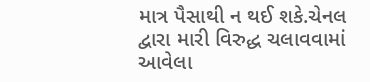માત્ર પૈસાથી ન થઈ શકે.ચેનલ દ્વારા મારી વિરુદ્ધ ચલાવવામાં આવેલા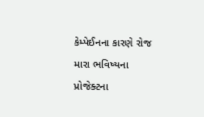કેમ્પેઈનના કારણે રોજ મારા ભવિષ્યના પ્રોજેક્ટના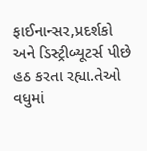ફાઈનાન્સર,પ્રદર્શકો અને ડિસ્ટ્રીબ્યૂટર્સ પીછે હઠ કરતા રહ્યા.તેઓ વધુમાં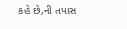કહે છે,ની તપાસ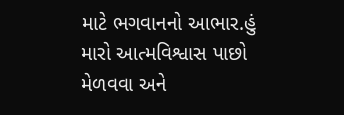માટે ભગવાનનો આભાર.હું મારો આત્મવિશ્વાસ પાછો મેળવવા અને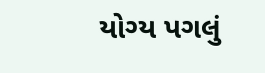યોગ્ય પગલું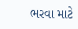ભરવા માટે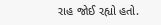રાહ જોઈ રહ્યો હતો.